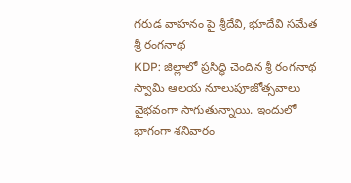గరుడ వాహనం పై శ్రీదేవి, భూదేవి సమేత శ్రీ రంగనాథ
KDP: జిల్లాలో ప్రసిద్ధి చెందిన శ్రీ రంగనాథ స్వామి ఆలయ నూలుపూజోత్సవాలు వైభవంగా సాగుతున్నాయి. ఇందులో భాగంగా శనివారం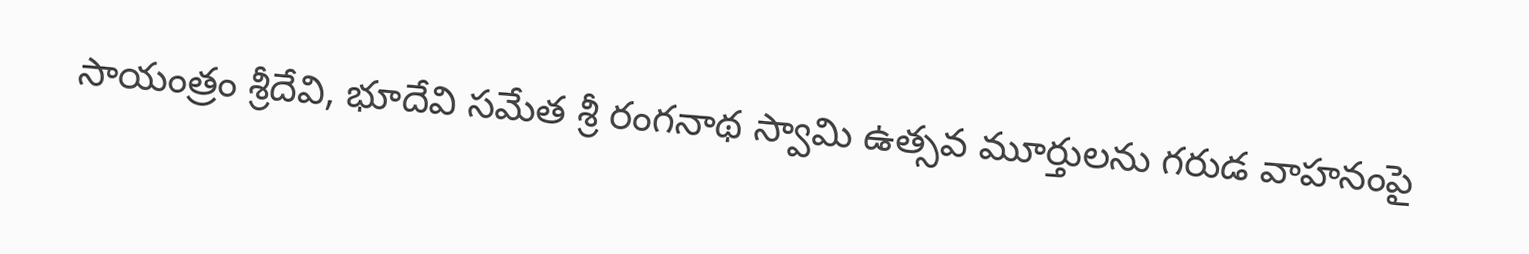సాయంత్రం శ్రీదేవి, భూదేవి సమేత శ్రీ రంగనాథ స్వామి ఉత్సవ మూర్తులను గరుడ వాహనంపై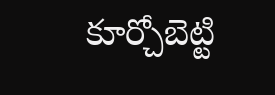కూర్చోబెట్టి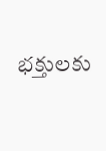భక్తులకు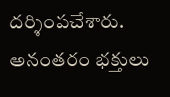దర్శింపచేశారు. అనంతరం భక్తులు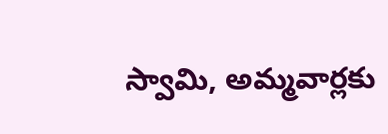స్వామి, అమ్మవార్లకు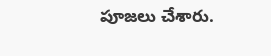పూజలు చేశారు.